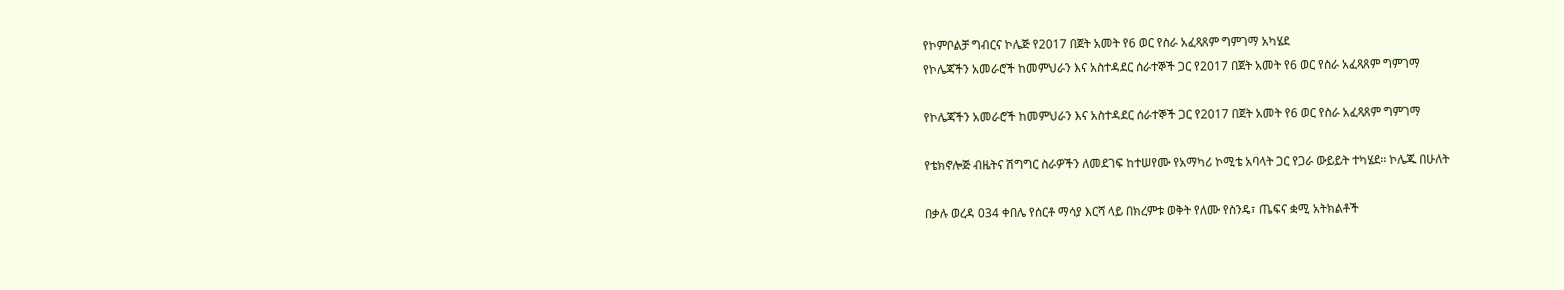የኮምቦልቻ ግብርና ኮሌጅ የ2017 በጀት አመት የ6 ወር የስራ አፈጻጸም ግምገማ አካሄደ
የኮሌጃችን አመራሮች ከመምህራን እና አስተዳደር ሰራተኞች ጋር የ2017 በጀት አመት የ6 ወር የስራ አፈጻጸም ግምገማ

የኮሌጃችን አመራሮች ከመምህራን እና አስተዳደር ሰራተኞች ጋር የ2017 በጀት አመት የ6 ወር የስራ አፈጻጸም ግምገማ

የቴክኖሎጅ ብዜትና ሽግግር ስራዎችን ለመደገፍ ከተሠየሙ የአማካሪ ኮሚቴ አባላት ጋር የጋራ ውይይት ተካሄደ፡፡ ኮሌጁ በሁለት

በቃሉ ወረዳ 034 ቀበሌ የሰርቶ ማሳያ እርሻ ላይ በክረምቱ ወቅት የለሙ የስንዴ፣ ጤፍና ቋሚ አትክልቶች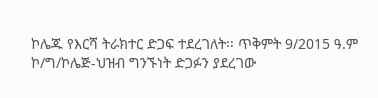ኮሌጁ የእርሻ ትራክተር ድጋፍ ተደረገለት፡፡ ጥቅምት 9/2015 ዓ.ም ኮ/ግ/ኮሌጅ-ህዝብ ግንኙነት ድጋፉን ያደረገው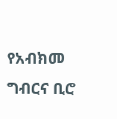የአብክመ ግብርና ቢሮ